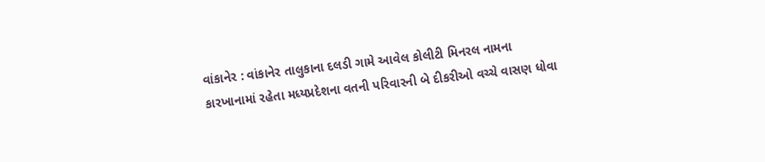વાંકાનેર : વાંકાનેર તાલુકાના દલડી ગામે આવેલ કોલીટી મિનરલ નામના કારખાનામાં રહેતા મધ્યપ્રદેશના વતની પરિવારની બે દીકરીઓ વચ્ચે વાસણ ધોવા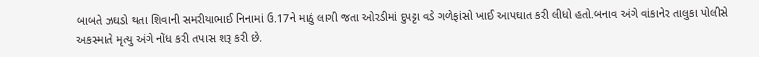બાબતે ઝઘડો થતા શિવાની સમરીયાભાઈ નિનામાં ઉ.17ને માઠું લાગી જતા ઓરડીમાં દુપટ્ટા વડે ગળેફાંસો ખાઈ આપઘાત કરી લીધો હતો.બનાવ અંગે વાંકાનેર તાલુકા પોલીસે અકસ્માતે મૃત્યુ અંગે નોંધ કરી તપાસ શરૂ કરી છે.